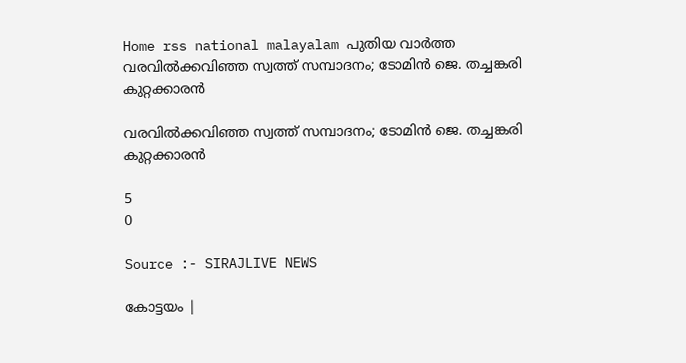Home rss national malayalam പുതിയ വാർത്ത വരവില്‍ക്കവിഞ്ഞ സ്വത്ത് സമ്പാദനം; ടോമിന്‍ ജെ. തച്ചങ്കരി കുറ്റക്കാരന്‍

വരവില്‍ക്കവിഞ്ഞ സ്വത്ത് സമ്പാദനം; ടോമിന്‍ ജെ. തച്ചങ്കരി കുറ്റക്കാരന്‍

5
0

Source :- SIRAJLIVE NEWS

കോട്ടയം |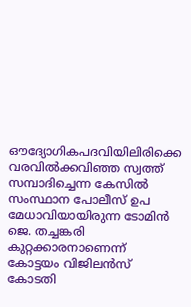ഔദ്യോഗികപദവിയിലിരിക്കെ വരവില്‍ക്കവിഞ്ഞ സ്വത്ത് സമ്പാദിച്ചെന്ന കേസില്‍ സംസ്ഥാന പോലീസ് ഉപ മേധാവിയായിരുന്ന ടോമിന്‍ ജെ. തച്ചങ്കരി കുറ്റക്കാരനാണെന്ന് കോട്ടയം വിജിലന്‍സ് കോടതി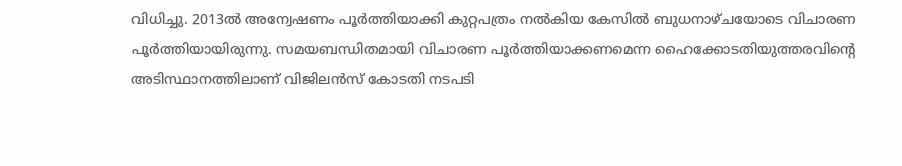വിധിച്ചു. 2013ല്‍ അന്വേഷണം പൂര്‍ത്തിയാക്കി കുറ്റപത്രം നല്‍കിയ കേസില്‍ ബുധനാഴ്ചയോടെ വിചാരണ പൂര്‍ത്തിയായിരുന്നു. സമയബന്ധിതമായി വിചാരണ പൂര്‍ത്തിയാക്കണമെന്ന ഹൈക്കോടതിയുത്തരവിന്റെ അടിസ്ഥാനത്തിലാണ് വിജിലന്‍സ് കോടതി നടപടി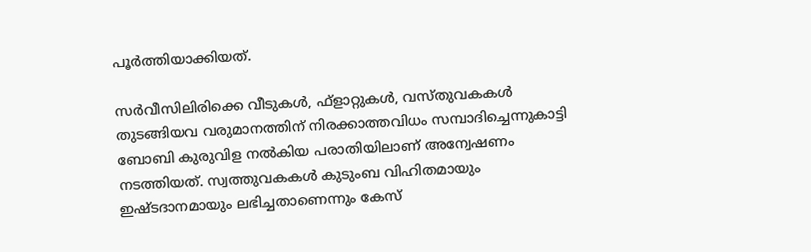പൂര്‍ത്തിയാക്കിയത്.

സര്‍വീസിലിരിക്കെ വീടുകള്‍, ഫ്‌ളാറ്റുകള്‍, വസ്തുവകകള്‍ തുടങ്ങിയവ വരുമാനത്തിന് നിരക്കാത്തവിധം സമ്പാദിച്ചെന്നുകാട്ടി ബോബി കുരുവിള നല്‍കിയ പരാതിയിലാണ് അന്വേഷണം നടത്തിയത്. സ്വത്തുവകകള്‍ കുടുംബ വിഹിതമായും ഇഷ്ടദാനമായും ലഭിച്ചതാണെന്നും കേസ്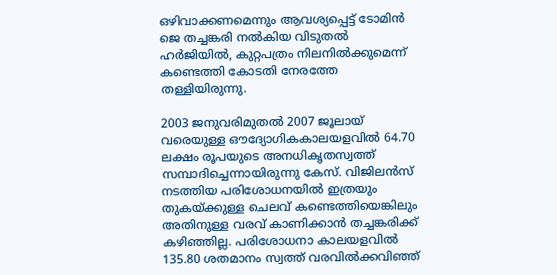ഒഴിവാക്കണമെന്നും ആവശ്യപ്പെട്ട് ടോമിന്‍ ജെ തച്ചങ്കരി നല്‍കിയ വിടുതല്‍ ഹര്‍ജിയില്‍, കുറ്റപത്രം നിലനില്‍ക്കുമെന്ന് കണ്ടെത്തി കോടതി നേരത്തേ തള്ളിയിരുന്നു.

2003 ജനുവരിമുതല്‍ 2007 ജൂലായ് വരെയുള്ള ഔദ്യോഗികകാലയളവില്‍ 64.70 ലക്ഷം രൂപയുടെ അനധികൃതസ്വത്ത് സമ്പാദിച്ചെന്നായിരുന്നു കേസ്. വിജിലന്‍സ് നടത്തിയ പരിശോധനയില്‍ ഇത്രയും തുകയ്ക്കുള്ള ചെലവ് കണ്ടെത്തിയെങ്കിലും അതിനുള്ള വരവ് കാണിക്കാന്‍ തച്ചങ്കരിക്ക് കഴിഞ്ഞില്ല. പരിശോധനാ കാലയളവില്‍ 135.80 ശതമാനം സ്വത്ത് വരവില്‍ക്കവിഞ്ഞ്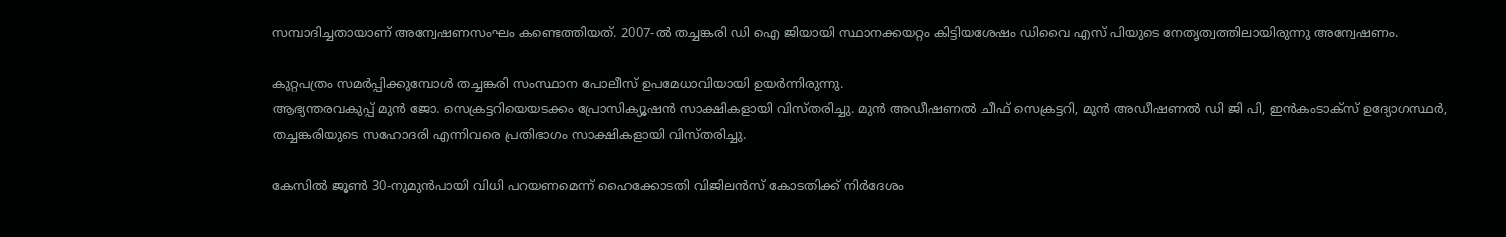സമ്പാദിച്ചതായാണ് അന്വേഷണസംഘം കണ്ടെത്തിയത്. 2007-ല്‍ തച്ചങ്കരി ഡി ഐ ജിയായി സ്ഥാനക്കയറ്റം കിട്ടിയശേഷം ഡിവൈ എസ് പിയുടെ നേതൃത്വത്തിലായിരുന്നു അന്വേഷണം.

കുറ്റപത്രം സമര്‍പ്പിക്കുമ്പോള്‍ തച്ചങ്കരി സംസ്ഥാന പോലീസ് ഉപമേധാവിയായി ഉയര്‍ന്നിരുന്നു.
ആഭ്യന്തരവകുപ്പ് മുന്‍ ജോ. സെക്രട്ടറിയെയടക്കം പ്രോസിക്യൂഷന്‍ സാക്ഷികളായി വിസ്തരിച്ചു. മുന്‍ അഡീഷണല്‍ ചീഫ് സെക്രട്ടറി, മുന്‍ അഡീഷണല്‍ ഡി ജി പി, ഇന്‍കംടാക്‌സ് ഉദ്യോഗസ്ഥര്‍, തച്ചങ്കരിയുടെ സഹോദരി എന്നിവരെ പ്രതിഭാഗം സാക്ഷികളായി വിസ്തരിച്ചു.

കേസില്‍ ജൂണ്‍ 30-നുമുന്‍പായി വിധി പറയണമെന്ന് ഹൈക്കോടതി വിജിലന്‍സ് കോടതിക്ക് നിര്‍ദേശം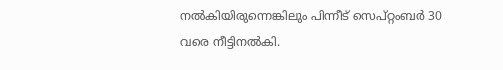നല്‍കിയിരുന്നെങ്കിലും പിന്നീട് സെപ്റ്റംബര്‍ 30 വരെ നീട്ടിനല്‍കി.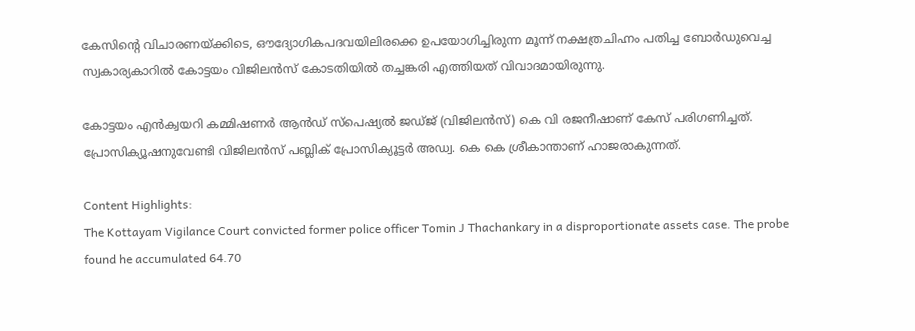കേസിന്റെ വിചാരണയ്ക്കിടെ, ഔദ്യോഗികപദവയിലിരക്കെ ഉപയോഗിച്ചിരുന്ന മൂന്ന് നക്ഷത്രചിഹ്നം പതിച്ച ബോര്‍ഡുവെച്ച സ്വകാര്യകാറില്‍ കോട്ടയം വിജിലന്‍സ് കോടതിയില്‍ തച്ചങ്കരി എത്തിയത് വിവാദമായിരുന്നു.

കോട്ടയം എന്‍ക്വയറി കമ്മിഷണര്‍ ആന്‍ഡ് സ്‌പെഷ്യല്‍ ജഡ്ജ് (വിജിലന്‍സ്) കെ വി രജനീഷാണ് കേസ് പരിഗണിച്ചത്. പ്രോസിക്യൂഷനുവേണ്ടി വിജിലന്‍സ് പബ്ലിക് പ്രോസിക്യൂട്ടര്‍ അഡ്വ. കെ കെ ശ്രീകാന്താണ് ഹാജരാകുന്നത്.

Content Highlights:
The Kottayam Vigilance Court convicted former police officer Tomin J Thachankary in a disproportionate assets case. The probe found he accumulated 64.70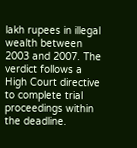lakh rupees in illegal wealth between 2003 and 2007. The verdict follows a High Court directive to complete trial proceedings within the deadline.